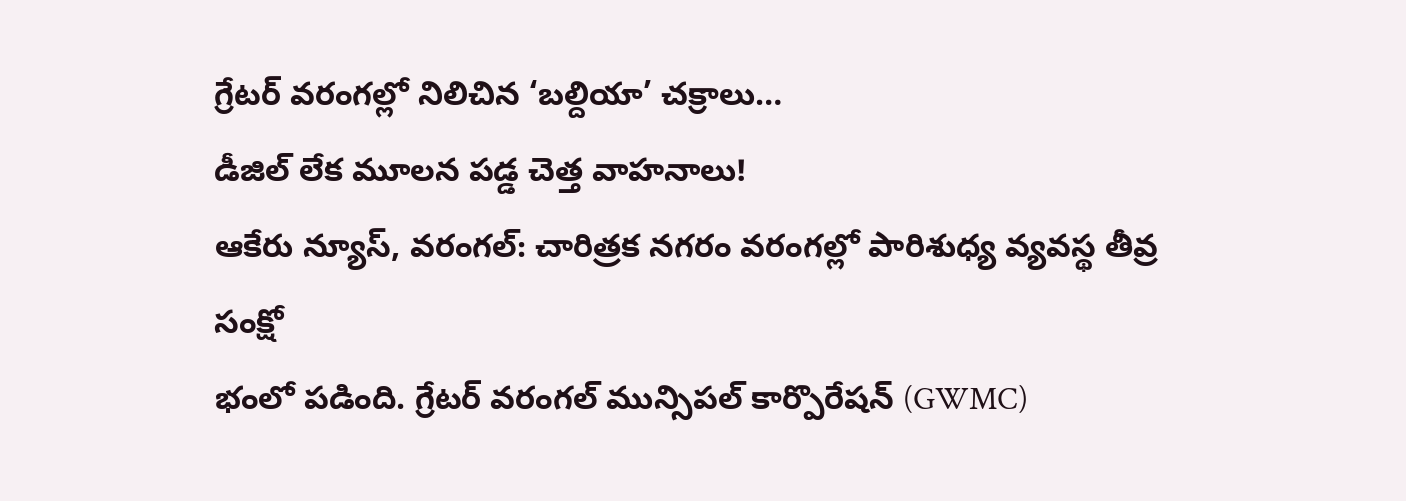గ్రేటర్ వరంగల్లో నిలిచిన ‘బల్దియా’ చక్రాలు…
డీజిల్ లేక మూలన పడ్డ చెత్త వాహనాలు!
ఆకేరు న్యూస్, వరంగల్: చారిత్రక నగరం వరంగల్లో పారిశుధ్య వ్యవస్థ తీవ్ర సంక్షో
భంలో పడింది. గ్రేటర్ వరంగల్ మున్సిపల్ కార్పొరేషన్ (GWMC)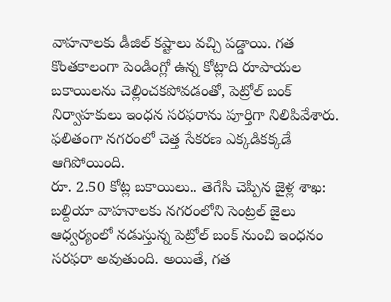వాహనాలకు డీజిల్ కష్టాలు వచ్చి పడ్డాయి. గత కొంతకాలంగా పెండింగ్లో ఉన్న కోట్లాది రూపాయల బకాయిలను చెల్లించకపోవడంతో, పెట్రోల్ బంక్ నిర్వాహకులు ఇంధన సరఫరాను పూర్తిగా నిలిపివేశారు. ఫలితంగా నగరంలో చెత్త సేకరణ ఎక్కడికక్కడే ఆగిపోయింది.
రూ. 2.50 కోట్ల బకాయిలు.. తెగేసి చెప్పిన జైళ్ల శాఖ:
బల్దియా వాహనాలకు నగరంలోని సెంట్రల్ జైలు ఆధ్వర్యంలో నడుస్తున్న పెట్రోల్ బంక్ నుంచి ఇంధనం సరఫరా అవుతుంది. అయితే, గత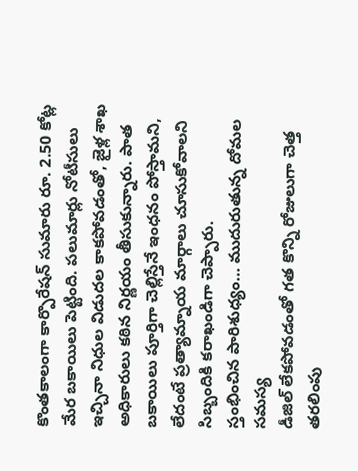కొంతకాలంగా కార్పొరేషన్ సుమారు రూ. 2.50 కోట్ల మేర బకాయిలు పెట్టింది. పలుమార్లు నోటీసులు ఇచ్చినా నిధుల విడుదల కాకపోవడంతో, జైళ్ల శాఖ అధికారులు కఠిన నిర్ణయం తీసుకున్నారు. పాత బకాయిలు పూర్తిగా చెల్లిస్తేనే ఇంధనం పోస్తామని, లేదంటే ప్రత్యామ్నాయ మార్గాలు చూసుకోవాలని సిబ్బందికి కరాఖండిగా చెప్పారు.
స్తంభించిన పారిశుధ్యం… ముదురుతున్న దోమల సమస్య
డీజిల్ లేకపోవడంతో గత కొన్ని రోజులుగా చెత్త తరలింపు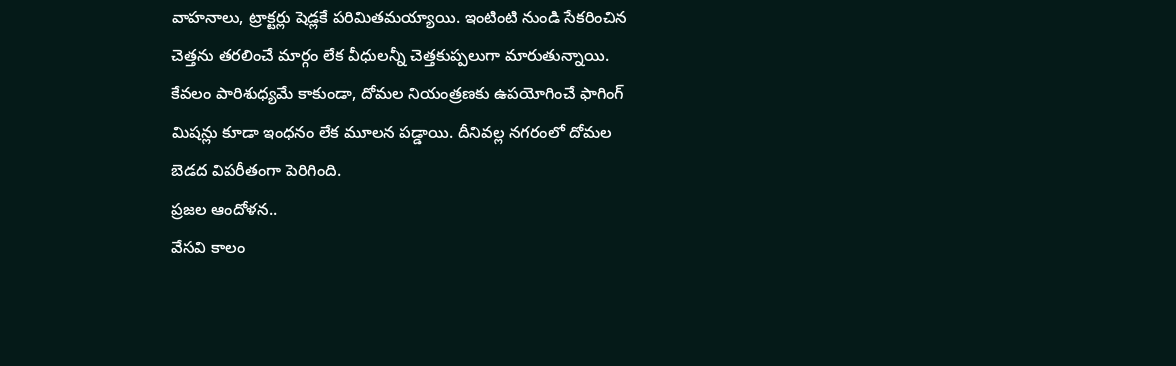వాహనాలు, ట్రాక్టర్లు షెడ్లకే పరిమితమయ్యాయి. ఇంటింటి నుండి సేకరించిన చెత్తను తరలించే మార్గం లేక వీధులన్నీ చెత్తకుప్పలుగా మారుతున్నాయి. కేవలం పారిశుధ్యమే కాకుండా, దోమల నియంత్రణకు ఉపయోగించే ఫాగింగ్ మిషన్లు కూడా ఇంధనం లేక మూలన పడ్డాయి. దీనివల్ల నగరంలో దోమల బెడద విపరీతంగా పెరిగింది.
ప్రజల ఆందోళన..
వేసవి కాలం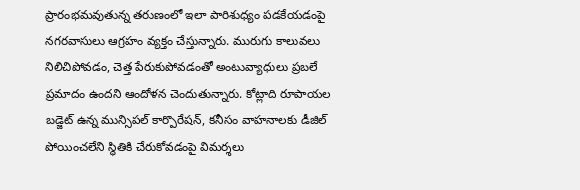ప్రారంభమవుతున్న తరుణంలో ఇలా పారిశుధ్యం పడకేయడంపై నగరవాసులు ఆగ్రహం వ్యక్తం చేస్తున్నారు. మురుగు కాలువలు నిలిచిపోవడం, చెత్త పేరుకుపోవడంతో అంటువ్యాధులు ప్రబలే ప్రమాదం ఉందని ఆందోళన చెందుతున్నారు. కోట్లాది రూపాయల బడ్జెట్ ఉన్న మున్సిపల్ కార్పొరేషన్, కనీసం వాహనాలకు డీజిల్ పోయించలేని స్థితికి చేరుకోవడంపై విమర్శలు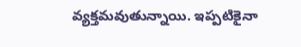వ్యక్తమవుతున్నాయి. ఇప్పటికైనా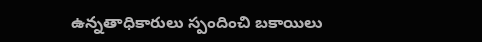ఉన్నతాధికారులు స్పందించి బకాయిలు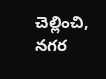చెల్లించి, నగర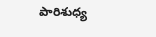పారిశుధ్య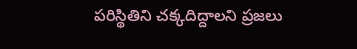పరిస్థితిని చక్కదిద్దాలని ప్రజలు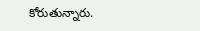కోరుతున్నారు.